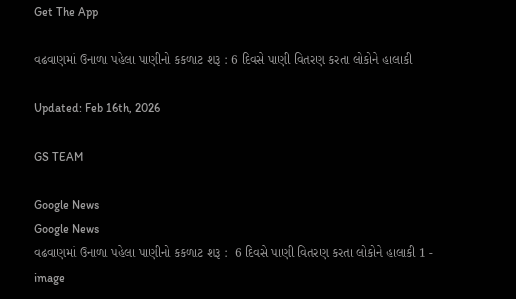Get The App

વઢવાણમાં ઉનાળા પહેલા પાણીનો કકળાટ શરૂ : 6 દિવસે પાણી વિતરણ કરતા લોકોને હાલાકી

Updated: Feb 16th, 2026

GS TEAM

Google News
Google News
વઢવાણમાં ઉનાળા પહેલા પાણીનો કકળાટ શરૂ :  6 દિવસે પાણી વિતરણ કરતા લોકોને હાલાકી 1 - image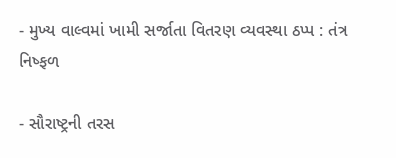- મુખ્ય વાલ્વમાં ખામી સર્જાતા વિતરણ વ્યવસ્થા ઠપ્પ : તંત્ર નિષ્ફળ

- સૌરાષ્ટ્રની તરસ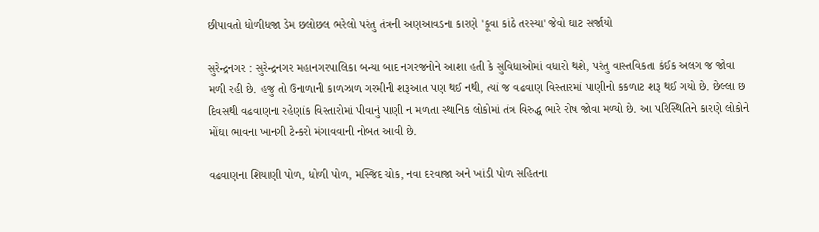છીપાવતો ધોળીધજા ડેમ છલોછલ ભરેલો પરંતુ તંત્રની અણઆવડના કારણે 'કૂવા કાંઠે તરસ્યા' જેવો ઘાટ સર્જાયો

સુરેન્દ્રનગર : સુરેન્દ્રનગર મહાનગરપાલિકા બન્યા બાદ નગરજનોને આશા હતી કે સુવિધાઓમાં વધારો થશે, પરંતુ વાસ્તવિકતા કંઈક અલગ જ જોવા મળી રહી છે. હજુ તો ઉનાળાની કાળઝાળ ગરમીની શરૂઆત પણ થઈ નથી, ત્યાં જ વઢવાણ વિસ્તારમાં પાણીનો કકળાટ શરૂ થઈ ગયો છે. છેલ્લા છ દિવસથી વઢવાણના રહેણાંક વિસ્તારોમાં પીવાનું પાણી ન મળતા સ્થાનિક લોકોમાં તંત્ર વિરુદ્ધ ભારે રોષ જોવા મળ્યો છે. આ પરિસ્થિતિને કારણે લોકોને મોંઘા ભાવના ખાનગી ટેન્કરો મંગાવવાની નોબત આવી છે.

વઢવાણના શિયાણી પોળ, ધોળી પોળ, મસ્જિદ ચોક, નવા દરવાજા અને ખાંડી પોળ સહિતના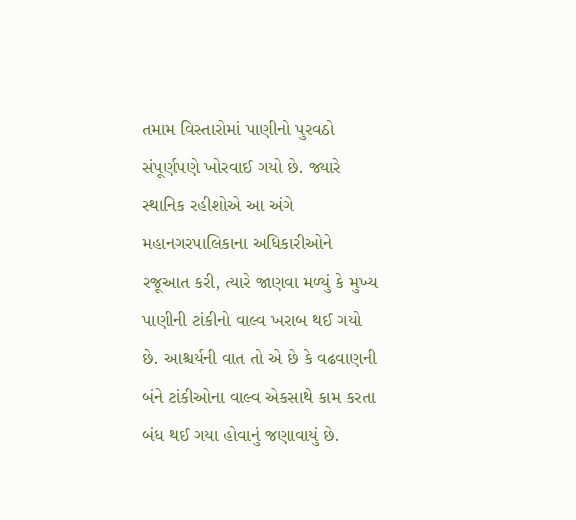તમામ વિસ્તારોમાં પાણીનો પુરવઠો સંપૂર્ણપણે ખોરવાઈ ગયો છે. જ્યારે સ્થાનિક રહીશોએ આ અંગે મહાનગરપાલિકાના અધિકારીઓને રજૂઆત કરી, ત્યારે જાણવા મળ્યું કે મુખ્ય પાણીની ટાંકીનો વાલ્વ ખરાબ થઈ ગયો છે. આશ્ચર્યની વાત તો એ છે કે વઢવાણની બંને ટાંકીઓના વાલ્વ એકસાથે કામ કરતા બંધ થઈ ગયા હોવાનું જણાવાયું છે.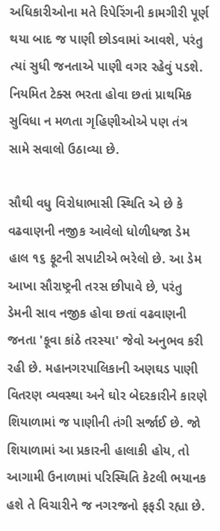અધિકારીઓના મતે રિપેરિંગની કામગીરી પૂર્ણ થયા બાદ જ પાણી છોડવામાં આવશે, પરંતુ ત્યાં સુધી જનતાએ પાણી વગર રહેવું પડશે. નિયમિત ટેક્સ ભરતા હોવા છતાં પ્રાથમિક સુવિધા ન મળતા ગૃહિણીઓએ પણ તંત્ર સામે સવાલો ઉઠાવ્યા છે.

સૌથી વધુ વિરોધાભાસી સ્થિતિ એ છે કે વઢવાણની નજીક આવેલો ધોળીધજા ડેમ હાલ ૧૬ ફૂટની સપાટીએ ભરેલો છે. આ ડેમ આખા સૌરાષ્ટ્રની તરસ છીપાવે છે, પરંતુ ડેમની સાવ નજીક હોવા છતાં વઢવાણની જનતા 'કૂવા કાંઠે તરસ્યા' જેવો અનુભવ કરી રહી છે. મહાનગરપાલિકાની અણઘડ પાણી વિતરણ વ્યવસ્થા અને ઘોર બેદરકારીને કારણે શિયાળામાં જ પાણીની તંગી સર્જાઈ છે. જો શિયાળામાં આ પ્રકારની હાલાકી હોય, તો આગામી ઉનાળામાં પરિસ્થિતિ કેટલી ભયાનક હશે તે વિચારીને જ નગરજનો ફફડી રહ્યા છે.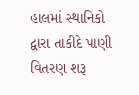હાલમાં સ્થાનિકો દ્વારા તાકીદે પાણી વિતરણ શરૂ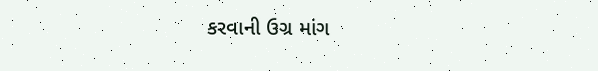કરવાની ઉગ્ર માંગ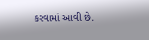કરવામાં આવી છે.